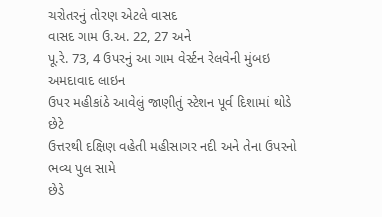ચરોતરનું તોરણ એટલે વાસદ
વાસદ ગામ ઉ.અ. 22, 27 અને
પૂ.રે. 73, 4 ઉપરનું આ ગામ વેર્સ્ટન રેલવેની મુંબઇ અમદાવાદ લાઇન
ઉપર મહીકાંઠે આવેલું જાણીતું સ્ટેશન પૂર્વ દિશામાં થોડે છેટે
ઉત્તરથી દક્ષિણ વહેતી મહીસાગર નદી અને તેના ઉપરનો ભવ્ય પુલ સામે
છેડે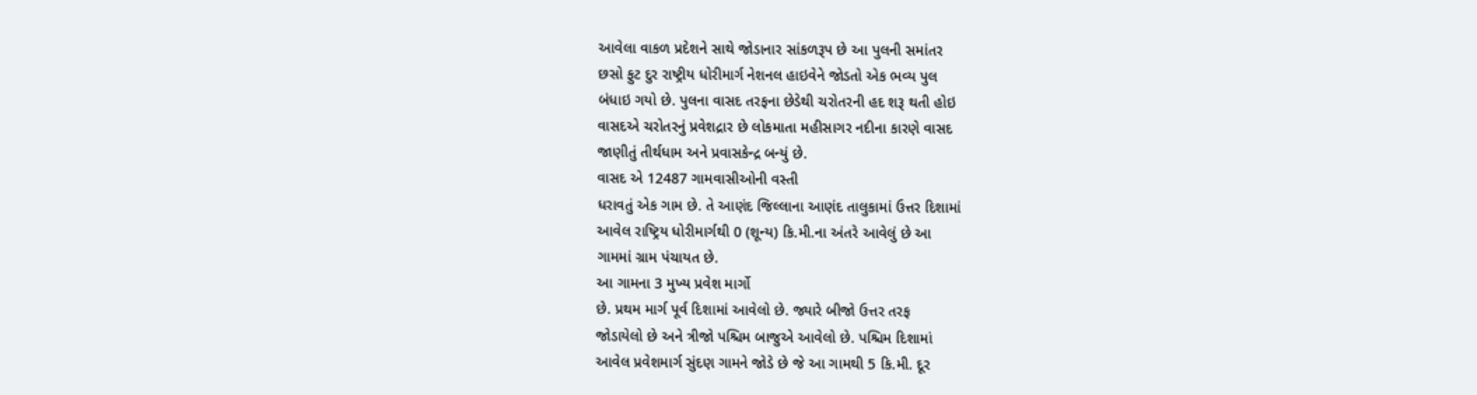આવેલા વાકળ પ્રદેશને સાથે જોડાનાર સાંકળરૂપ છે આ પુલની સમાંતર
છસો ફુટ દુર રાષ્ટ્રીય ધોરીમાર્ગ નેશનલ હાઇવેને જોડતો એક ભવ્ય પુલ
બંધાઇ ગયો છે. પુલના વાસદ તરફના છેડેથી ચરોતરની હદ શરૂ થતી હોઇ
વાસદએ ચરોતરનું પ્રવેશદ્રાર છે લોકમાતા મહીસાગર નદીના કારણે વાસદ
જાણીતું તીર્થધામ અને પ્રવાસકેન્દ્ર બન્યું છે.
વાસદ એ 12487 ગામવાસીઓની વસ્તી
ધરાવતું એક ગામ છે. તે આણંદ જિલ્લાના આણંદ તાલુકામાં ઉત્તર દિશામાં
આવેલ રાષ્ટ્રિય ધોરીમાર્ગથી 0 (શૂન્ય) કિ.મી.ના અંતરે આવેલું છે આ
ગામમાં ગ્રામ પંચાયત છે.
આ ગામના 3 મુખ્ય પ્રવેશ માર્ગો
છે. પ્રથમ માર્ગ પૂર્વ દિશામાં આવેલો છે. જ્યારે બીજો ઉત્તર તરફ
જોડાયેલો છે અને ત્રીજો પશ્ચિમ બાજુએ આવેલો છે. પશ્ચિમ દિશામાં
આવેલ પ્રવેશમાર્ગ સુંદણ ગામને જોડે છે જે આ ગામથી 5 કિ.મી. દૂર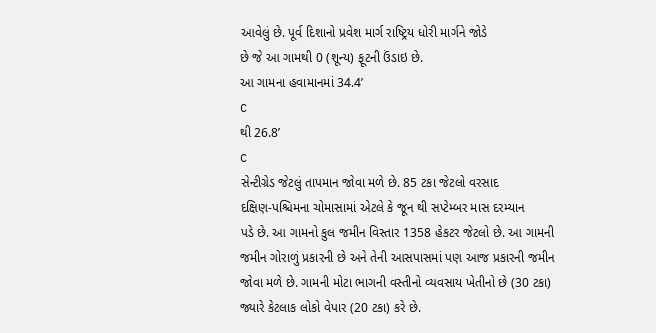આવેલું છે. પૂર્વ દિશાનો પ્રવેશ માર્ગ રાષ્ટ્રિય ધોરી માર્ગને જોડે
છે જે આ ગામથી 0 (શૂન્ય) ફૂટની ઉંડાઇ છે.
આ ગામના હવામાનમાં 34.4’
C
થી 26.8’
C
સેન્ટીગ્રેડ જેટલું તાપમાન જોવા મળે છે. 85 ટકા જેટલો વરસાદ
દક્ષિણ-પશ્ચિમના ચોમાસામાં એટલે કે જૂન થી સપ્ટેમ્બર માસ દરમ્યાન
પડે છે. આ ગામનો કુલ જમીન વિસ્તાર 1358 હેકટર જેટલો છે. આ ગામની
જમીન ગોરાળું પ્રકારની છે અને તેની આસપાસમાં પણ આજ પ્રકારની જમીન
જોવા મળે છે. ગામની મોટા ભાગની વસ્તીનો વ્યવસાય ખેતીનો છે (30 ટકા)
જ્યારે કેટલાક લોકો વેપાર (20 ટકા) કરે છે.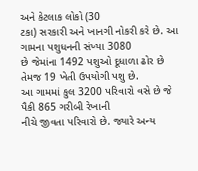અને કેટલાક લોકો (30
ટકા) સરકારી અને ખાનગી નોકરી કરે છે. આ ગામના પશુધનની સંખ્યા 3080
છે જેમાંના 1492 પશુઓ દૂધાળા ઢોર છે તેમજ 19 ખેતી ઉપયોગી પશુ છે.
આ ગામમાં કુલ 3200 પરિવારો વસે છે જે પૈકી 865 ગરીબી રેખાની
નીચે જીવતા પરિવારો છે. જ્યારે અન્ય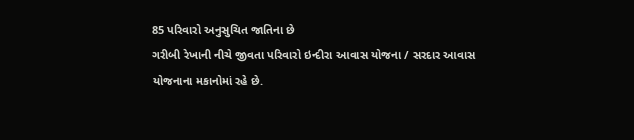85 પરિવારો અનુસુચિત જાતિના છે
ગરીબી રેખાની નીચે જીવતા પરિવારો ઇન્દીરા આવાસ યોજના / સરદાર આવાસ
યોજનાના મકાનોમાં રહે છે.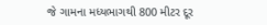જે ગામના મધ્યભાગથી 800 મીટર દૂર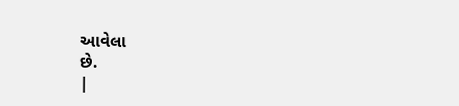આવેલા
છે.
|